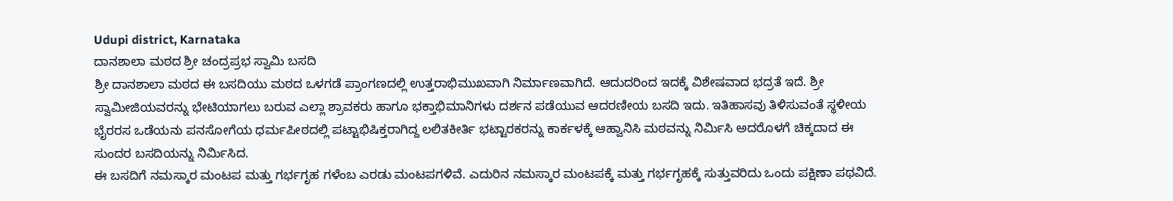Udupi district, Karnataka
ದಾನಶಾಲಾ ಮಠದ ಶ್ರೀ ಚಂದ್ರಪ್ರಭ ಸ್ವಾಮಿ ಬಸದಿ
ಶ್ರೀ ದಾನಶಾಲಾ ಮಠದ ಈ ಬಸದಿಯು ಮಠದ ಒಳಗಡೆ ಪ್ರಾಂಗಣದಲ್ಲಿ ಉತ್ತರಾಭಿಮುಖವಾಗಿ ನಿರ್ಮಾಣವಾಗಿದೆ. ಆದುದರಿಂದ ಇದಕ್ಕೆ ವಿಶೇಷವಾದ ಭದ್ರತೆ ಇದೆ. ಶ್ರೀ ಸ್ವಾಮೀಜಿಯವರನ್ನು ಭೇಟಿಯಾಗಲು ಬರುವ ಎಲ್ಲಾ ಶ್ರಾವಕರು ಹಾಗೂ ಭಕ್ತಾಭಿಮಾನಿಗಳು ದರ್ಶನ ಪಡೆಯುವ ಆದರಣೀಯ ಬಸದಿ ಇದು. ಇತಿಹಾಸವು ತಿಳಿಸುವಂತೆ ಸ್ಥಳೀಯ ಭೈರರಸ ಒಡೆಯನು ಪನಸೋಗೆಯ ಧರ್ಮಪೀಠದಲ್ಲಿ ಪಟ್ಟಾಭಿಷಿಕ್ತರಾಗಿದ್ದ ಲಲಿತಕೀರ್ತಿ ಭಟ್ಟಾರಕರನ್ನು ಕಾರ್ಕಳಕ್ಕೆ ಆಹ್ವಾನಿಸಿ ಮಠವನ್ನು ನಿರ್ಮಿಸಿ ಅದರೊಳಗೆ ಚಿಕ್ಕದಾದ ಈ ಸುಂದರ ಬಸದಿಯನ್ನು ನಿರ್ಮಿಸಿದ.
ಈ ಬಸದಿಗೆ ನಮಸ್ಕಾರ ಮಂಟಪ ಮತ್ತು ಗರ್ಭಗೃಹ ಗಳೆಂಬ ಎರಡು ಮಂಟಪಗಳಿವೆ. ಎದುರಿನ ನಮಸ್ಕಾರ ಮಂಟಪಕ್ಕೆ ಮತ್ತು ಗರ್ಭಗೃಹಕ್ಕೆ ಸುತ್ತುವರಿದು ಒಂದು ಪಕ್ಷಿಣಾ ಪಥವಿದೆ.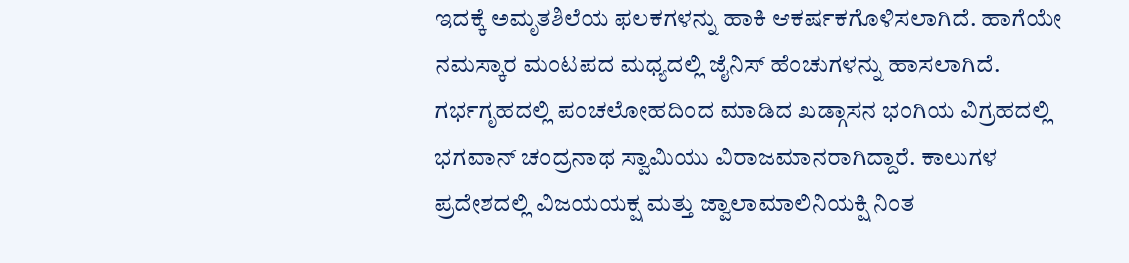ಇದಕ್ಕೆ ಅಮೃತಶಿಲೆಯ ಫಲಕಗಳನ್ನು ಹಾಕಿ ಆಕರ್ಷಕಗೊಳಿಸಲಾಗಿದೆ. ಹಾಗೆಯೇ ನಮಸ್ಕಾರ ಮಂಟಪದ ಮಧ್ಯದಲ್ಲಿ ಜೈನಿಸ್ ಹೆಂಚುಗಳನ್ನು ಹಾಸಲಾಗಿದೆ. ಗರ್ಭಗೃಹದಲ್ಲಿ ಪಂಚಲೋಹದಿಂದ ಮಾಡಿದ ಖಡ್ಗಾಸನ ಭಂಗಿಯ ವಿಗ್ರಹದಲ್ಲಿ ಭಗವಾನ್ ಚಂದ್ರನಾಥ ಸ್ವಾಮಿಯು ವಿರಾಜಮಾನರಾಗಿದ್ದಾರೆ. ಕಾಲುಗಳ ಪ್ರದೇಶದಲ್ಲಿ ವಿಜಯಯಕ್ಷ ಮತ್ತು ಜ್ವಾಲಾಮಾಲಿನಿಯಕ್ಷಿ ನಿಂತ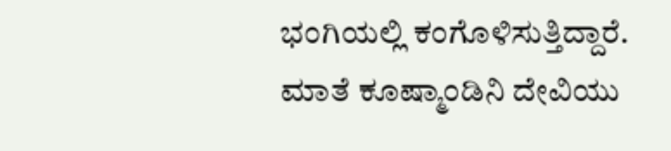ಭಂಗಿಯಲ್ಲಿ ಕಂಗೊಳಿಸುತ್ತಿದ್ದಾರೆ. ಮಾತೆ ಕೂಷ್ಮಾಂಡಿನಿ ದೇವಿಯು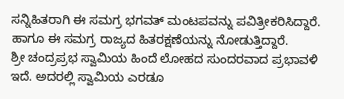ಸನ್ನಿಹಿತರಾಗಿ ಈ ಸಮಗ್ರ ಭಗವತ್ ಮಂಟಪವನ್ನು ಪವಿತ್ರೀಕರಿಸಿದ್ದಾರೆ. ಹಾಗೂ ಈ ಸಮಗ್ರ ರಾಜ್ಯದ ಹಿತರಕ್ಷಣೆಯನ್ನು ನೋಡುತ್ತಿದ್ದಾರೆ.
ಶ್ರೀ ಚಂದ್ರಪ್ರಭ ಸ್ವಾಮಿಯ ಹಿಂದೆ ಲೋಹದ ಸುಂದರವಾದ ಪ್ರಭಾವಳಿ ಇದೆ. ಅದರಲ್ಲಿ ಸ್ವಾಮಿಯ ಎರಡೂ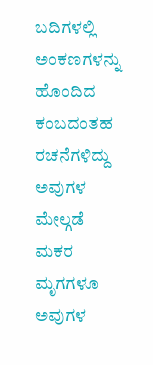ಬದಿಗಳಲ್ಲಿ ಅಂಕಣಗಳನ್ನು ಹೊಂದಿದ ಕಂಬದಂತಹ ರಚನೆಗಳಿದ್ದು ಅವುಗಳ ಮೇಲ್ಗಡೆ ಮಕರ ಮೃಗಗಳೂ ಅವುಗಳ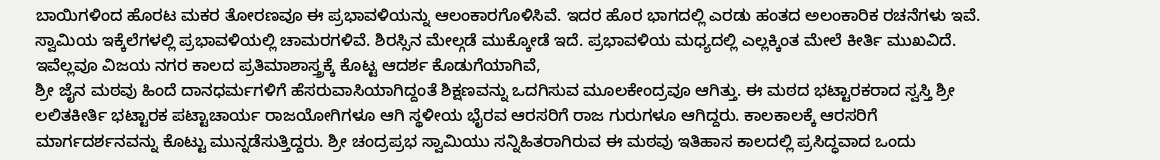ಬಾಯಿಗಳಿಂದ ಹೊರಟ ಮಕರ ತೋರಣವೂ ಈ ಪ್ರಭಾವಳಿಯನ್ನು ಆಲಂಕಾರಗೊಳಿಸಿವೆ. ಇದರ ಹೊರ ಭಾಗದಲ್ಲಿ ಎರಡು ಹಂತದ ಅಲಂಕಾರಿಕ ರಚನೆಗಳು ಇವೆ. ಸ್ವಾಮಿಯ ಇಕ್ಕೆಲೆಗಳಲ್ಲಿ ಪ್ರಭಾವಳಿಯಲ್ಲಿ ಚಾಮರಗಳಿವೆ. ಶಿರಸ್ಸಿನ ಮೇಲ್ಗಡೆ ಮುಕ್ಕೋಡೆ ಇದೆ. ಪ್ರಭಾವಳಿಯ ಮಧ್ಯದಲ್ಲಿ ಎಲ್ಲಕ್ಕಿಂತ ಮೇಲೆ ಕೀರ್ತಿ ಮುಖವಿದೆ. ಇವೆಲ್ಲವೂ ವಿಜಯ ನಗರ ಕಾಲದ ಪ್ರತಿಮಾಶಾಸ್ತ್ರಕ್ಕೆ ಕೊಟ್ಟ ಆದರ್ಶ ಕೊಡುಗೆಯಾಗಿವೆ,
ಶ್ರೀ ಜೈನ ಮಠವು ಹಿಂದೆ ದಾನಧರ್ಮಗಳಿಗೆ ಹೆಸರುವಾಸಿಯಾಗಿದ್ದಂತೆ ಶಿಕ್ಷಣವನ್ನು ಒದಗಿಸುವ ಮೂಲಕೇಂದ್ರವೂ ಆಗಿತ್ತು. ಈ ಮಠದ ಭಟ್ಟಾರಕರಾದ ಸ್ವಸ್ತಿ ಶ್ರೀ ಲಲಿತಕೀರ್ತಿ ಭಟ್ಟಾರಕ ಪಟ್ಟಾಚಾರ್ಯ ರಾಜಯೋಗಿಗಳೂ ಆಗಿ ಸ್ಥಳೀಯ ಭೈರವ ಆರಸರಿಗೆ ರಾಜ ಗುರುಗಳೂ ಆಗಿದ್ದರು. ಕಾಲಕಾಲಕ್ಕೆ ಆರಸರಿಗೆ ಮಾರ್ಗದರ್ಶನವನ್ನು ಕೊಟ್ಟು ಮುನ್ನಡೆಸುತ್ತಿದ್ದರು. ಶ್ರೀ ಚಂದ್ರಪ್ರಭ ಸ್ವಾಮಿಯು ಸನ್ನಿಹಿತರಾಗಿರುವ ಈ ಮಠವು ಇತಿಹಾಸ ಕಾಲದಲ್ಲಿ ಪ್ರಸಿದ್ಧವಾದ ಒಂದು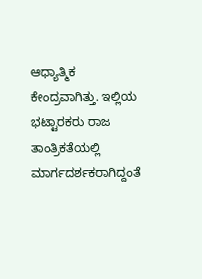ಆಧ್ಯಾತ್ಮಿಕ ಕೇಂದ್ರವಾಗಿತ್ತು. ಇಲ್ಲಿಯ ಭಟ್ಟಾರಕರು ರಾಜ ತಾಂತ್ರಿಕತೆಯಲ್ಲಿ ಮಾರ್ಗದರ್ಶಕರಾಗಿದ್ದಂತೆ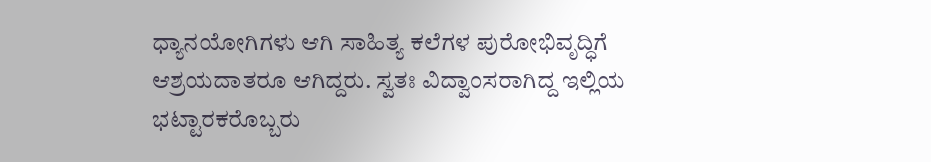ಧ್ಯಾನಯೋಗಿಗಳು ಆಗಿ ಸಾಹಿತ್ಯ ಕಲೆಗಳ ಪುರೋಭಿವೃದ್ಧಿಗೆ ಆಶ್ರಯದಾತರೂ ಆಗಿದ್ದರು. ಸ್ವತಃ ವಿದ್ವಾಂಸರಾಗಿದ್ದ ಇಲ್ಲಿಯ ಭಟ್ಟಾರಕರೊಬ್ಬರು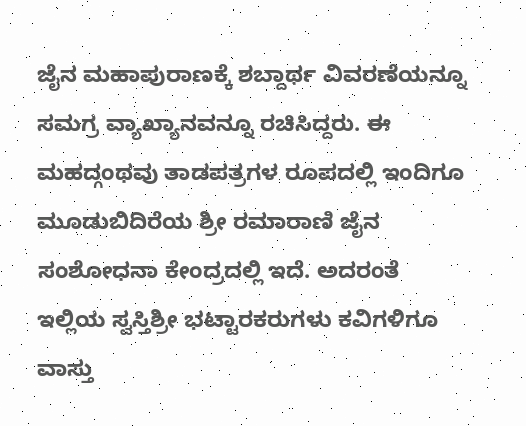ಜೈನ ಮಹಾಪುರಾಣಕ್ಕೆ ಶಬ್ದಾರ್ಥ ವಿವರಣೆಯನ್ನೂ ಸಮಗ್ರ ವ್ಯಾಖ್ಯಾನವನ್ನೂ ರಚಿಸಿದ್ದರು. ಈ ಮಹದ್ಗಂಥವು ತಾಡಪತ್ರಗಳ ರೂಪದಲ್ಲಿ ಇಂದಿಗೂ ಮೂಡುಬಿದಿರೆಯ ಶ್ರೀ ರಮಾರಾಣಿ ಜೈನ ಸಂಶೋಧನಾ ಕೇಂದ್ರದಲ್ಲಿ ಇದೆ. ಅದರಂತೆ ಇಲ್ಲಿಯ ಸ್ವಸ್ತಿಶ್ರೀ ಭಟ್ಟಾರಕರುಗಳು ಕವಿಗಳಿಗೂ ವಾಸ್ತು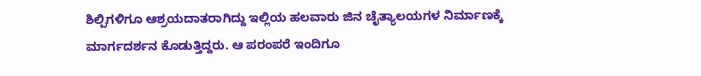ಶಿಲ್ಪಿಗಳಿಗೂ ಆಶ್ರಯದಾತರಾಗಿದ್ದು ಇಲ್ಲಿಯ ಹಲವಾರು ಜಿನ ಚೈತ್ಯಾಲಯಗಳ ನಿರ್ಮಾಣಕ್ಕೆ ಮಾರ್ಗದರ್ಶನ ಕೊಡುತ್ತಿದ್ದರು. ಆ ಪರಂಪರೆ ಇಂದಿಗೂ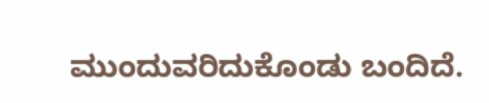ಮುಂದುವರಿದುಕೊಂಡು ಬಂದಿದೆ.